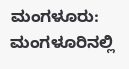ಮಂಗಳೂರು: ಮಂಗಳೂರಿನಲ್ಲಿ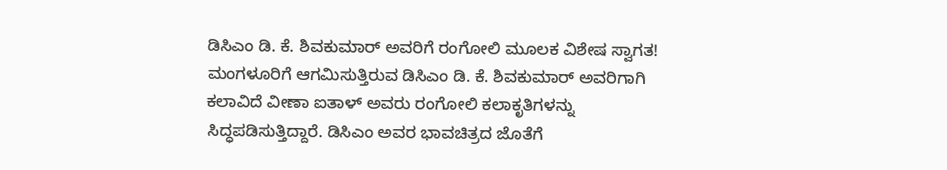ಡಿಸಿಎಂ ಡಿ. ಕೆ. ಶಿವಕುಮಾರ್ ಅವರಿಗೆ ರಂಗೋಲಿ ಮೂಲಕ ವಿಶೇಷ ಸ್ವಾಗತ!
ಮಂಗಳೂರಿಗೆ ಆಗಮಿಸುತ್ತಿರುವ ಡಿಸಿಎಂ ಡಿ. ಕೆ. ಶಿವಕುಮಾರ್ ಅವರಿಗಾಗಿ ಕಲಾವಿದೆ ವೀಣಾ ಐತಾಳ್ ಅವರು ರಂಗೋಲಿ ಕಲಾಕೃತಿಗಳನ್ನು ಸಿದ್ಧಪಡಿಸುತ್ತಿದ್ದಾರೆ. ಡಿಸಿಎಂ ಅವರ ಭಾವಚಿತ್ರದ ಜೊತೆಗೆ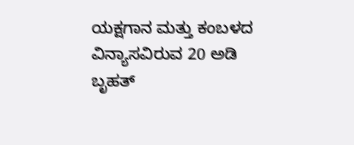ಯಕ್ಷಗಾನ ಮತ್ತು ಕಂಬಳದ ವಿನ್ಯಾಸವಿರುವ 20 ಅಡಿ ಬೃಹತ್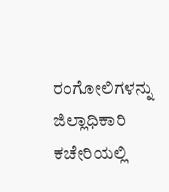ರಂಗೋಲಿಗಳನ್ನು ಜಿಲ್ಲಾಧಿಕಾರಿ ಕಚೇರಿಯಲ್ಲಿ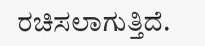ರಚಿಸಲಾಗುತ್ತಿದೆ.